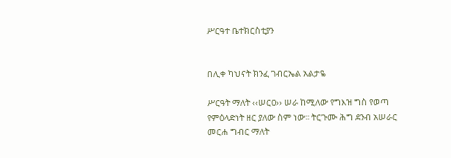ሥርዓተ ቤተክርስቲያን


በሊቀ ካህናት ክንፈ ገብርኤል አልታዬ

ሥርዓት ማለት ‹‹ሠርዐ›› ሠራ ከሚለው የግእዝ ግስ የወጣ የምዕላድነት ዘር ያለው ስም ነው፡፡ ትርጉሙ ሕግ ደንብ አሠራር መርሐ ግብር ማለት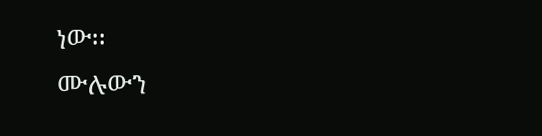ነው፡፡
ሙሉውን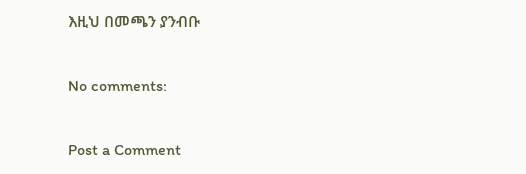እዚህ በመጫን ያንብቡ

No comments:

Post a Comment